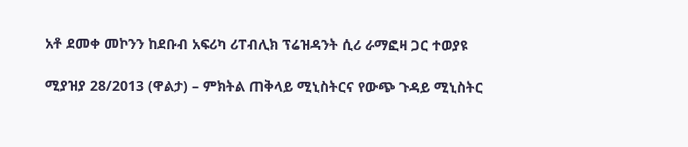አቶ ደመቀ መኮንን ከደቡብ አፍሪካ ሪፐብሊክ ፕሬዝዳንት ሲሪ ራማፎዛ ጋር ተወያዩ

ሚያዝያ 28/2013 (ዋልታ) – ምክትል ጠቅላይ ሚኒስትርና የውጭ ጉዳይ ሚኒስትር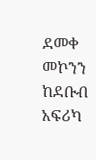ደመቀ መኮንን ከደቡብ አፍሪካ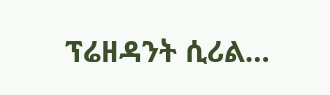ፕሬዘዳንት ሲሪል…